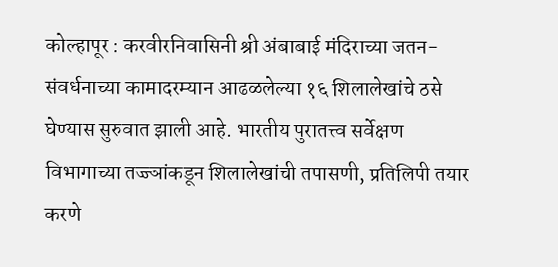कोल्हापूर : करवीरनिवासिनी श्री अंबाबाई मंदिराच्या जतन-संवर्धनाच्या कामादरम्यान आढळलेल्या १६ शिलालेखांचे ठसे घेण्यास सुरुवात झाली आहे. भारतीय पुरातत्त्व सर्वेक्षण विभागाच्या तज्ज्ञांकडून शिलालेखांची तपासणी, प्रतिलिपी तयार करणे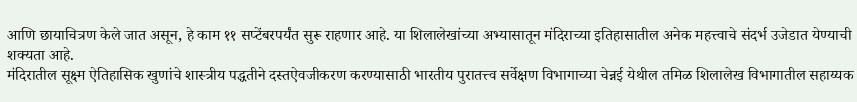आणि छायाचित्रण केले जात असून, हे काम ११ सप्टेंबरपर्यंत सुरू राहणार आहे. या शिलालेखांच्या अभ्यासातून मंदिराच्या इतिहासातील अनेक महत्त्वाचे संदर्भ उजेडात येण्याची शक्यता आहे.
मंदिरातील सूक्ष्म ऐतिहासिक खुणांचे शास्त्रीय पद्धतीने दस्तऐवजीकरण करण्यासाठी भारतीय पुरातत्त्व सर्वेक्षण विभागाच्या चेन्नई येथील तमिळ शिलालेख विभागातील सहाय्यक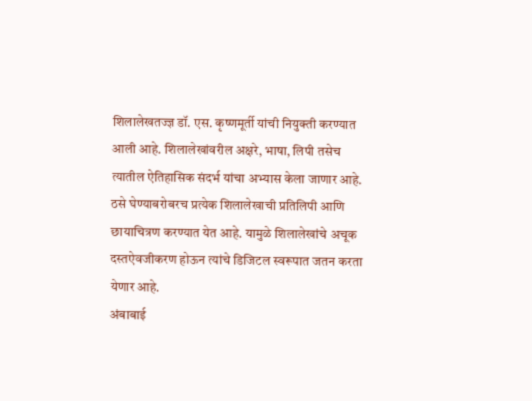शिलालेखतज्ज्ञ डॉ. एस. कृष्णमूर्ती यांची नियुक्ती करण्यात आली आहे. शिलालेखांवरील अक्षरे, भाषा, लिपी तसेच त्यातील ऐतिहासिक संदर्भ यांचा अभ्यास केला जाणार आहे. ठसे घेण्याबरोबरच प्रत्येक शिलालेखाची प्रतिलिपी आणि छायाचित्रण करण्यात येत आहे. यामुळे शिलालेखांचे अचूक दस्तऐवजीकरण होऊन त्यांचे डिजिटल स्वरूपात जतन करता येणार आहे.
अंबाबाई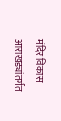मंदिर विकास आराखड्यांतर्गत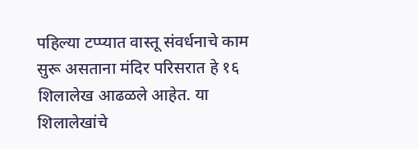पहिल्या टप्प्यात वास्तू संवर्धनाचे काम सुरू असताना मंदिर परिसरात हे १६ शिलालेख आढळले आहेत. या शिलालेखांचे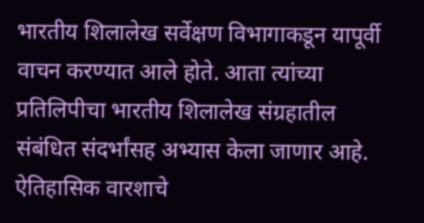भारतीय शिलालेख सर्वेक्षण विभागाकडून यापूर्वी वाचन करण्यात आले होते. आता त्यांच्या प्रतिलिपीचा भारतीय शिलालेख संग्रहातील संबंधित संदर्भांसह अभ्यास केला जाणार आहे.
ऐतिहासिक वारशाचे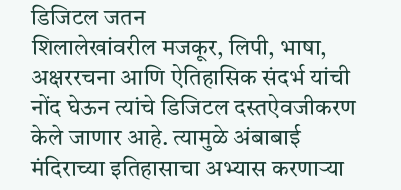डिजिटल जतन
शिलालेखांवरील मजकूर, लिपी, भाषा, अक्षररचना आणि ऐतिहासिक संदर्भ यांची नोंद घेऊन त्यांचे डिजिटल दस्तऐवजीकरण केले जाणार आहे. त्यामुळे अंबाबाई मंदिराच्या इतिहासाचा अभ्यास करणाऱ्या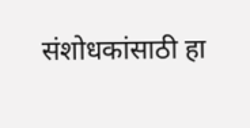संशोधकांसाठी हा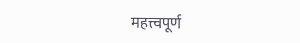महत्त्वपूर्ण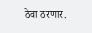ठेवा ठरणार.